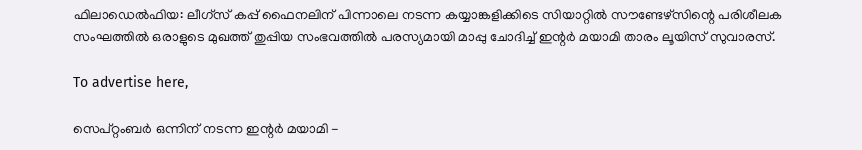ഫിലാഡെല്‍ഫിയ: ലീഗ്സ് കപ്പ് ഫൈനലിന് പിന്നാലെ നടന്ന കയ്യാങ്കളിക്കിടെ സിയാറ്റില്‍ സൗണ്ടേഴ്സിന്റെ പരിശീലക സംഘത്തില്‍ ഒരാളുടെ മുഖത്ത് തുപ്പിയ സംഭവത്തില്‍ പരസ്യമായി മാപ്പു ചോദിച്ച് ഇന്റര്‍ മയാമി താരം ലൂയിസ് സുവാരസ്.

To advertise here,

സെപ്റ്റംബര്‍ ഒന്നിന് നടന്ന ഇന്റര്‍ മയാമി -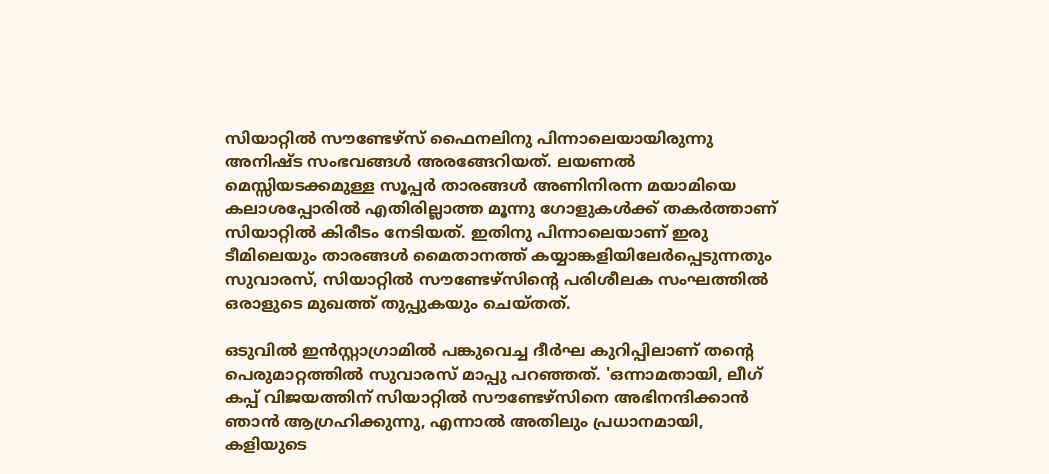സിയാറ്റില്‍ സൗണ്ടേഴ്സ് ഫൈനലിനു പിന്നാലെയായിരുന്നു അനിഷ്ട സംഭവങ്ങള്‍ അരങ്ങേറിയത്. ലയണല്‍ മെസ്സിയടക്കമുള്ള സൂപ്പര്‍ താരങ്ങള്‍ അണിനിരന്ന മയാമിയെ കലാശപ്പോരില്‍ എതിരില്ലാത്ത മൂന്നു ഗോളുകള്‍ക്ക് തകര്‍ത്താണ് സിയാറ്റില്‍ കിരീടം നേടിയത്. ഇതിനു പിന്നാലെയാണ് ഇരു ടീമിലെയും താരങ്ങള്‍ മൈതാനത്ത് കയ്യാങ്കളിയിലേര്‍പ്പെടുന്നതും സുവാരസ്, സിയാറ്റില്‍ സൗണ്ടേഴ്സിന്റെ പരിശീലക സംഘത്തില്‍ ഒരാളുടെ മുഖത്ത് തുപ്പുകയും ചെയ്തത്.

ഒടുവില്‍ ഇന്‍സ്റ്റാഗ്രാമില്‍ പങ്കുവെച്ച ദീര്‍ഘ കുറിപ്പിലാണ് തന്റെ പെരുമാറ്റത്തില്‍ സുവാരസ് മാപ്പു പറഞ്ഞത്. 'ഒന്നാമതായി, ലീഗ് കപ്പ് വിജയത്തിന് സിയാറ്റില്‍ സൗണ്ടേഴ്സിനെ അഭിനന്ദിക്കാന്‍ ഞാന്‍ ആഗ്രഹിക്കുന്നു, എന്നാല്‍ അതിലും പ്രധാനമായി, കളിയുടെ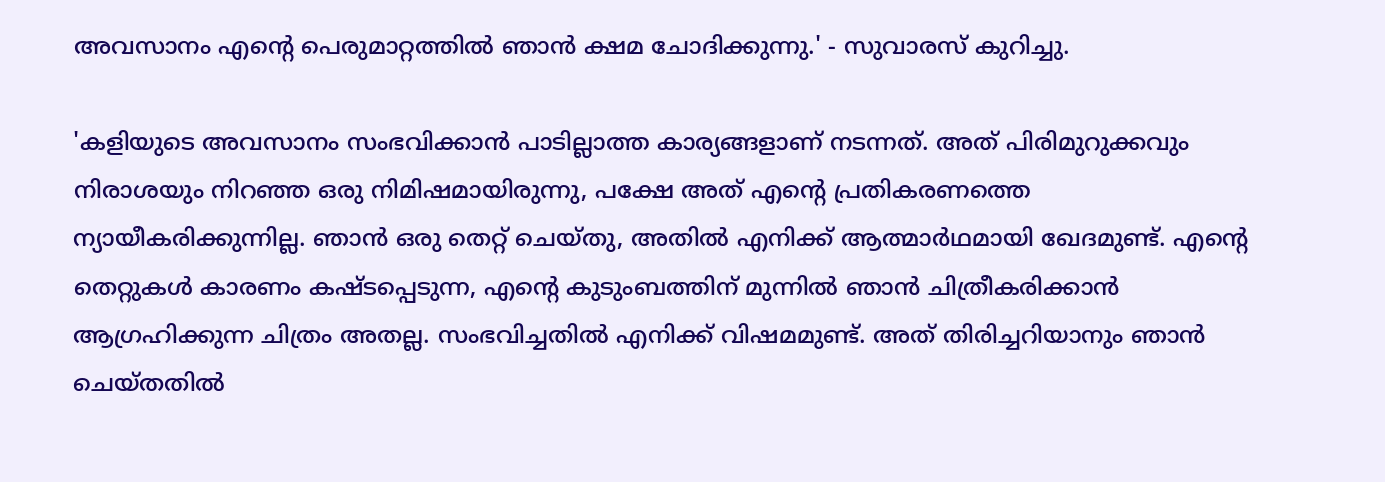അവസാനം എന്റെ പെരുമാറ്റത്തില്‍ ഞാന്‍ ക്ഷമ ചോദിക്കുന്നു.' - സുവാരസ് കുറിച്ചു.

'കളിയുടെ അവസാനം സംഭവിക്കാന്‍ പാടില്ലാത്ത കാര്യങ്ങളാണ് നടന്നത്. അത് പിരിമുറുക്കവും നിരാശയും നിറഞ്ഞ ഒരു നിമിഷമായിരുന്നു, പക്ഷേ അത് എന്റെ പ്രതികരണത്തെ ന്യായീകരിക്കുന്നില്ല. ഞാന്‍ ഒരു തെറ്റ് ചെയ്തു, അതില്‍ എനിക്ക് ആത്മാര്‍ഥമായി ഖേദമുണ്ട്. എന്റെ തെറ്റുകള്‍ കാരണം കഷ്ടപ്പെടുന്ന, എന്റെ കുടുംബത്തിന് മുന്നില്‍ ഞാന്‍ ചിത്രീകരിക്കാന്‍ ആഗ്രഹിക്കുന്ന ചിത്രം അതല്ല. സംഭവിച്ചതില്‍ എനിക്ക് വിഷമമുണ്ട്. അത് തിരിച്ചറിയാനും ഞാന്‍ ചെയ്തതില്‍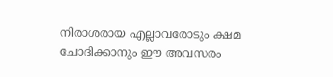നിരാശരായ എല്ലാവരോടും ക്ഷമ ചോദിക്കാനും ഈ അവസരം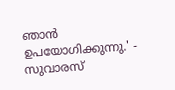ഞാന്‍ ഉപയോഗിക്കുന്നു.' - സുവാരസ്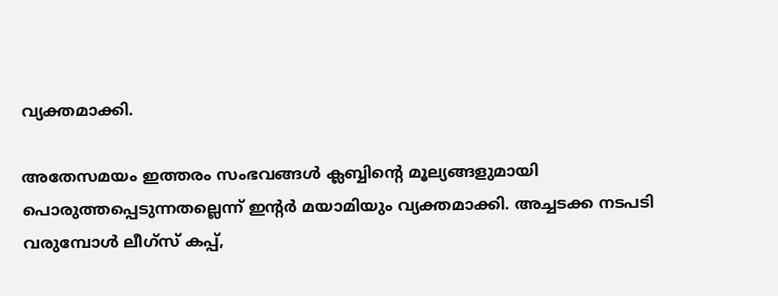വ്യക്തമാക്കി.

അതേസമയം ഇത്തരം സംഭവങ്ങള്‍ ക്ലബ്ബിന്റെ മൂല്യങ്ങളുമായി പൊരുത്തപ്പെടുന്നതല്ലെന്ന് ഇന്റര്‍ മയാമിയും വ്യക്തമാക്കി. അച്ചടക്ക നടപടി വരുമ്പോള്‍ ലീഗ്‌സ് കപ്പ്,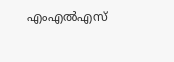എംഎല്‍എസ്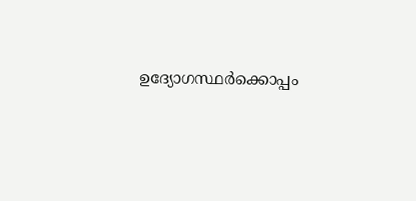ഉദ്യോഗസ്ഥര്‍ക്കൊപ്പം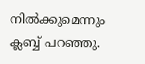നില്‍ക്കുമെന്നും ക്ലബ്ബ് പറഞ്ഞു.